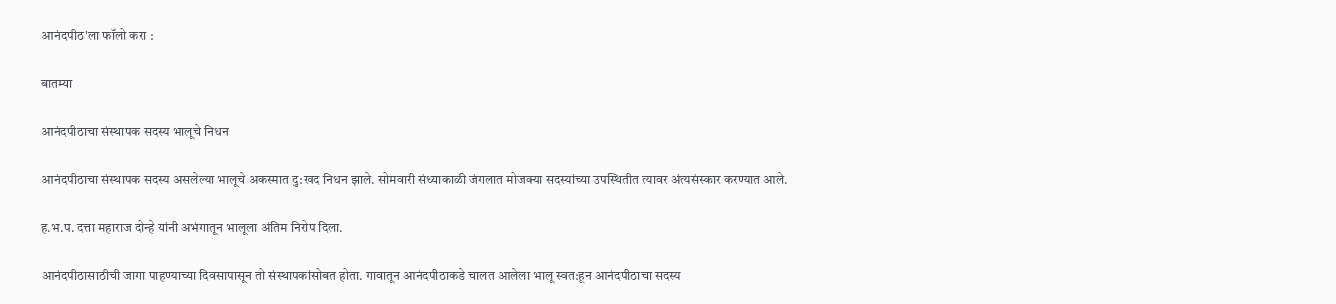आनंदपीठ'ला फॉलो करा :

बातम्या

आनंदपीठाचा संस्थापक सदस्य भालूचे निधन

आनंदपीठाचा संस्थापक सदस्य असलेल्या भालूचे अकस्मात दु:खद निधन झाले. सोमवारी संध्याकाळी जंगलात मोजक्या सदस्यांच्या उपस्थितीत त्यावर अंत्यसंस्कार करण्यात आले.

ह.भ.प. दत्ता महाराज दोन्हे यांनी अभंगातून भालूला अंतिम निरोप दिला.

आनंदपीठासाठीची जागा पाहण्याच्या दिवसापासून तो संस्थापकांसोबत होता. गावातून आनंदपीठाकडे चालत आलेला भालू स्वत:हून आनंदपीठाचा सदस्य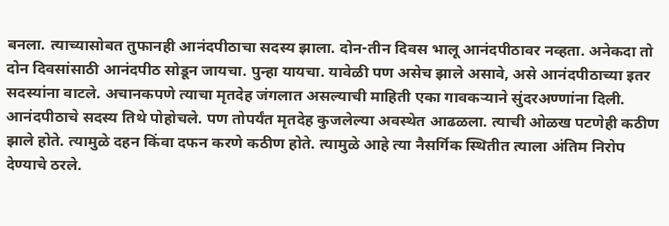बनला. त्याच्यासोबत तुफानही आनंदपीठाचा सदस्य झाला. दोन-तीन दिवस भालू आनंदपीठावर नव्हता. अनेकदा तो दोन दिवसांसाठी आनंदपीठ सोडून जायचा. पुन्हा यायचा. यावेळी पण असेच झाले असावे, असे आनंदपीठाच्या इतर सदस्यांना वाटले. अचानकपणे त्याचा मृतदेह जंगलात असल्याची माहिती एका गावकऱ्याने सुंदरअण्णांना दिली. आनंदपीठाचे सदस्य तिथे पोहोचले. पण तोपर्यंत मृतदेह कुजलेल्या अवस्थेत आढळला. त्याची ओळख पटणेही कठीण झाले होते. त्यामुळे दहन किंवा दफन करणे कठीण होते. त्यामुळे आहे त्या नैसर्गिक स्थितीत त्याला अंतिम निरोप देण्याचे ठरले.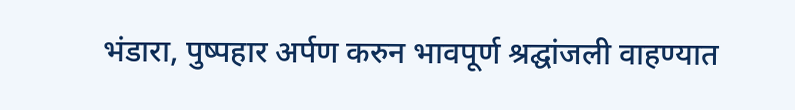भंडारा, पुष्पहार अर्पण करुन भावपूर्ण श्रद्घांजली वाहण्यात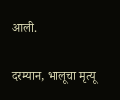आली.

दरम्यान, भालूचा मृत्यू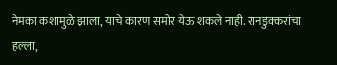नेमका कशामुळे झाला, याचे कारण समोर येऊ शकले नाही. रानडुक्करांचा हल्ला,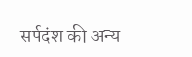सर्पदंश की अन्य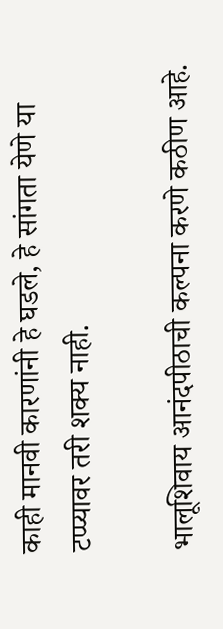काही मानवी कारणांनी हे घडले, हे सांगता येणे या टप्प्यावर तरी शक्य नाही.

भालूशिवाय आनंदपीठाची कल्पना करणे कठीण आहे.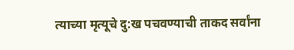त्याच्या मृत्यूचे दु:ख पचवण्याची ताकद सर्वांना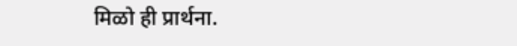मिळो ही प्रार्थना.